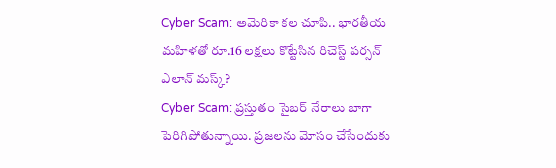Cyber Scam: అమెరికా కల చూపి.. భారతీయ మహిళతో రూ.16 లక్షలు కొట్టేసిన రిచెస్ట్ పర్సన్ ఎలాన్ మస్క్?
Cyber Scam: ప్రస్తుతం సైబర్ నేరాలు బాగా పెరిగిపోతున్నాయి. ప్రజలను మోసం చేసేందుకు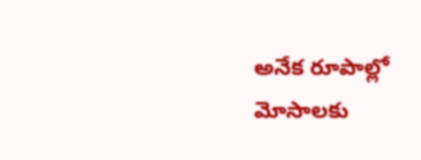అనేక రూపాల్లో మోసాలకు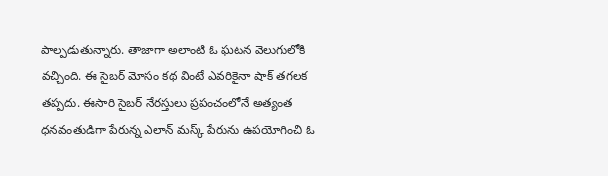పాల్పడుతున్నారు. తాజాగా అలాంటి ఓ ఘటన వెలుగులోకి వచ్చింది. ఈ సైబర్ మోసం కథ వింటే ఎవరికైనా షాక్ తగలక తప్పదు. ఈసారి సైబర్ నేరస్తులు ప్రపంచంలోనే అత్యంత ధనవంతుడిగా పేరున్న ఎలాన్ మస్క్ పేరును ఉపయోగించి ఓ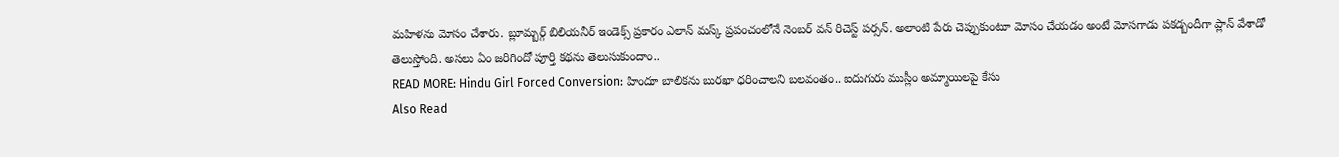మహిళను మోసం చేశారు. బ్లూమ్బర్గ్ బిలియనీర్ ఇండెక్స్ ప్రకారం ఎలాన్ మస్క్ ప్రపంచంలోనే నెంబర్ వన్ రిచెస్ట్ పర్సన్. అలాంటి పేరు చెప్పుకుంటూ మోసం చేయడం అంటే మోసగాడు పకడ్బందీగా ప్లాన్ వేశాడో తెలుస్తోంది. అసలు ఏం జరిగిందో పూర్తి కథను తెలుసుకుందాం..
READ MORE: Hindu Girl Forced Conversion: హిందూ బాలికను బురఖా ధరించాలని బలవంతం.. ఐదుగురు ముస్లీం అమ్మాయిలపై కేసు
Also Read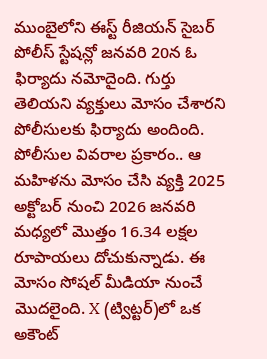ముంబైలోని ఈస్ట్ రీజియన్ సైబర్ పోలీస్ స్టేషన్లో జనవరి 20న ఓ ఫిర్యాదు నమోదైంది. గుర్తు తెలియని వ్యక్తులు మోసం చేశారని పోలీసులకు ఫిర్యాదు అందింది. పోలీసుల వివరాల ప్రకారం.. ఆ మహిళను మోసం చేసి వ్యక్తి 2025 అక్టోబర్ నుంచి 2026 జనవరి మధ్యలో మొత్తం 16.34 లక్షల రూపాయలు దోచుకున్నాడు. ఈ మోసం సోషల్ మీడియా నుంచే మొదలైంది. X (ట్విట్టర్)లో ఒక అకౌంట్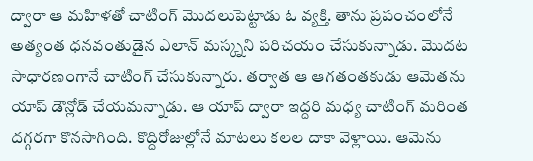ద్వారా ఆ మహిళతో చాటింగ్ మొదలుపెట్టాడు ఓ వ్యక్తి. తాను ప్రపంచంలోనే అత్యంత ధనవంతుడైన ఎలాన్ మస్క్నని పరిచయం చేసుకున్నాడు. మొదట సాధారణంగానే చాటింగ్ చేసుకున్నారు. తర్వాత ఆ ఆగతంతకుడు ఆమెతను యాప్ డౌన్లోడ్ చేయమన్నాడు. ఆ యాప్ ద్వారా ఇద్దరి మధ్య చాటింగ్ మరింత దగ్గరగా కొనసాగింది. కొద్దిరోజుల్లోనే మాటలు కలల దాకా వెళ్లాయి. ఆమెను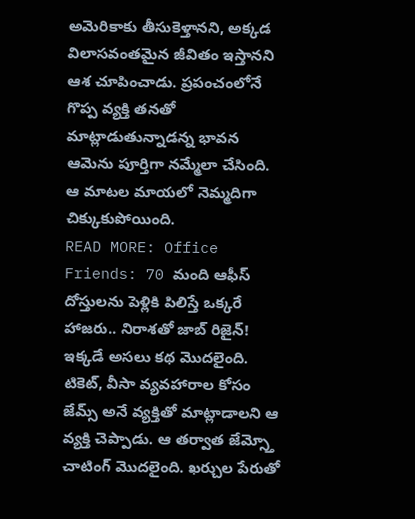అమెరికాకు తీసుకెళ్తానని, అక్కడ విలాసవంతమైన జీవితం ఇస్తానని ఆశ చూపించాడు. ప్రపంచంలోనే గొప్ప వ్యక్తి తనతో మాట్లాడుతున్నాడన్న భావన ఆమెను పూర్తిగా నమ్మేలా చేసింది. ఆ మాటల మాయలో నెమ్మదిగా చిక్కుకుపోయింది.
READ MORE: Office Friends: 70 మంది ఆఫీస్ దోస్తులను పెళ్లికి పిలిస్తే ఒక్కరే హాజరు.. నిరాశతో జాబ్ రిజైన్!
ఇక్కడే అసలు కథ మొదలైంది. టికెట్, వీసా వ్యవహారాల కోసం జేమ్స్ అనే వ్యక్తితో మాట్లాడాలని ఆ వ్యక్తి చెప్పాడు. ఆ తర్వాత జేమ్స్తో చాటింగ్ మొదలైంది. ఖర్చుల పేరుతో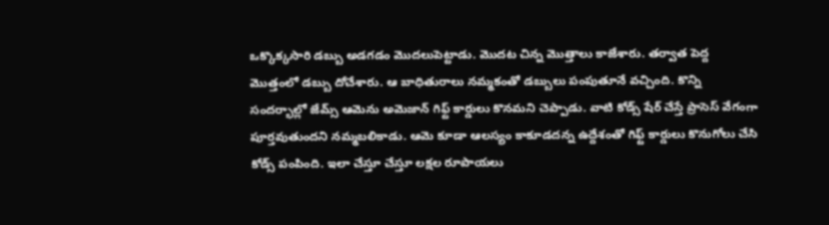ఒక్కొక్కసారి డబ్బు అడగడం మొదలుపెట్టాడు. మొదట చిన్న మొత్తాలు కాజేశారు. తర్వాత పెద్ద మొత్తంలో డబ్బు దోచేశారు. ఆ బాధితురాలు నమ్మకంతో డబ్బులు పంపుతూనే వచ్చింది. కొన్ని సందర్భాల్లో జేమ్స్ ఆమెను అమెజాన్ గిఫ్ట్ కార్డులు కొనమని చెప్పాడు. వాటి కోడ్స్ షేర్ చేస్తే ప్రాసెస్ వేగంగా పూర్తవుతుందని నమ్మబలికాడు. ఆమె కూడా ఆలస్యం కాకూడదన్న ఉద్దేశంతో గిఫ్ట్ కార్డులు కొనుగోలు చేసి కోడ్స్ పంపింది. ఇలా చేస్తూ చేస్తూ లక్షల రూపాయలు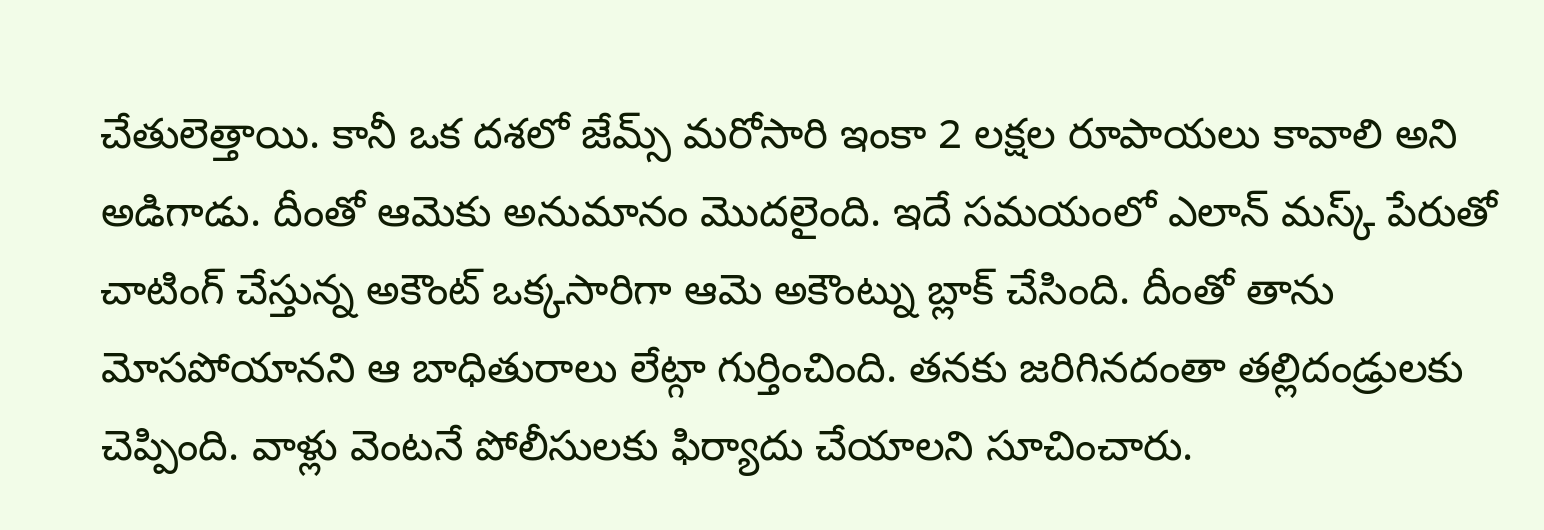చేతులెత్తాయి. కానీ ఒక దశలో జేమ్స్ మరోసారి ఇంకా 2 లక్షల రూపాయలు కావాలి అని అడిగాడు. దీంతో ఆమెకు అనుమానం మొదలైంది. ఇదే సమయంలో ఎలాన్ మస్క్ పేరుతో చాటింగ్ చేస్తున్న అకౌంట్ ఒక్కసారిగా ఆమె అకౌంట్ను బ్లాక్ చేసింది. దీంతో తాను మోసపోయానని ఆ బాధితురాలు లేట్గా గుర్తించింది. తనకు జరిగినదంతా తల్లిదండ్రులకు చెప్పింది. వాళ్లు వెంటనే పోలీసులకు ఫిర్యాదు చేయాలని సూచించారు.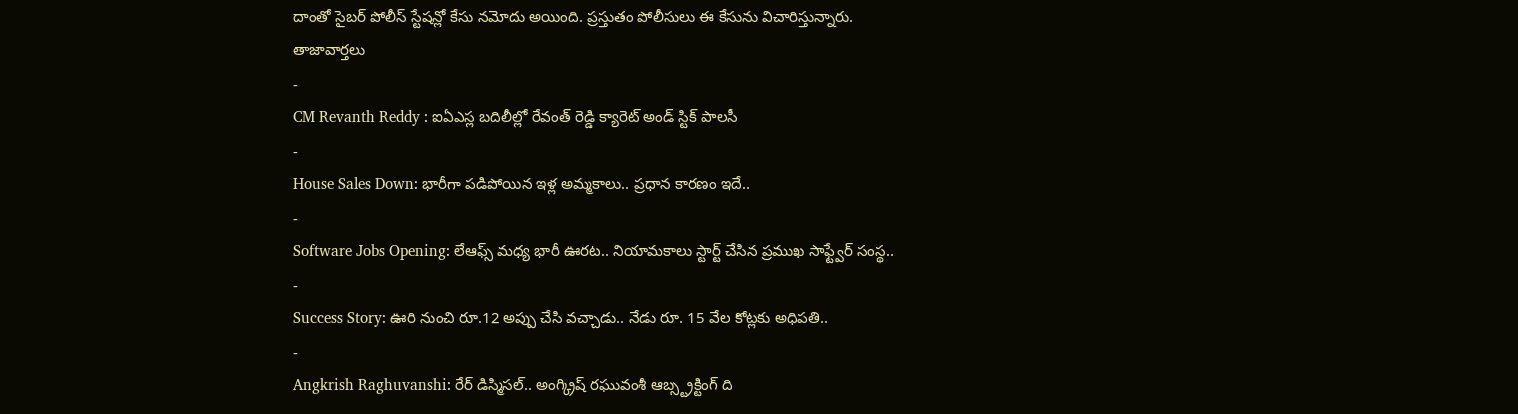దాంతో సైబర్ పోలీస్ స్టేషన్లో కేసు నమోదు అయింది. ప్రస్తుతం పోలీసులు ఈ కేసును విచారిస్తున్నారు.
తాజావార్తలు
-
CM Revanth Reddy : ఐఏఎస్ల బదిలీల్లో రేవంత్ రెడ్డి క్యారెట్ అండ్ స్టిక్ పాలసీ
-
House Sales Down: భారీగా పడిపోయిన ఇళ్ల అమ్మకాలు.. ప్రధాన కారణం ఇదే..
-
Software Jobs Opening: లేఆఫ్స్ మధ్య భారీ ఊరట.. నియామకాలు స్టార్ట్ చేసిన ప్రముఖ సాఫ్ట్వేర్ సంస్థ..
-
Success Story: ఊరి నుంచి రూ.12 అప్పు చేసి వచ్చాడు.. నేడు రూ. 15 వేల కోట్లకు అధిపతి..
-
Angkrish Raghuvanshi: రేర్ డిస్మిసల్.. అంగ్క్రిష్ రఘువంశీ ఆబ్స్ట్రక్టింగ్ ది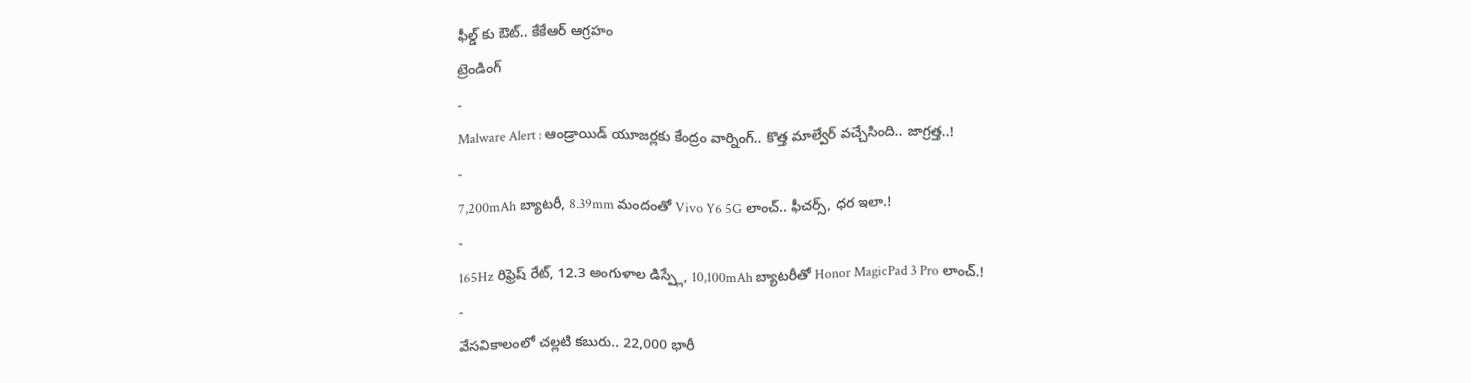ఫీల్డ్ కు ఔట్.. కేకేఆర్ ఆగ్రహం
ట్రెండింగ్
-
Malware Alert : ఆండ్రాయిడ్ యూజర్లకు కేంద్రం వార్నింగ్.. కొత్త మాల్వేర్ వచ్చేసింది.. జాగ్రత్త..!
-
7,200mAh బ్యాటరీ, 8.39mm మందంతో Vivo Y6 5G లాంచ్.. ఫీచర్స్, ధర ఇలా.!
-
165Hz రిఫ్రెష్ రేట్, 12.3 అంగుళాల డిస్ప్లే, 10,100mAh బ్యాటరీతో Honor MagicPad 3 Pro లాంచ్.!
-
వేసవికాలంలో చల్లటి కబురు.. 22,000 భారీ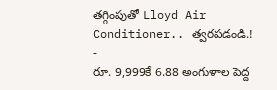తగ్గింపుతో Lloyd Air Conditioner.. త్వరపడండి.!
-
రూ. 9,999కే 6.88 అంగుళాల పెద్ద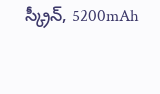స్క్రీన్, 5200mAh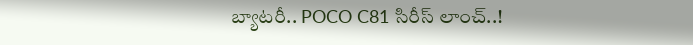బ్యాటరీ.. POCO C81 సిరీస్ లాంచ్..!